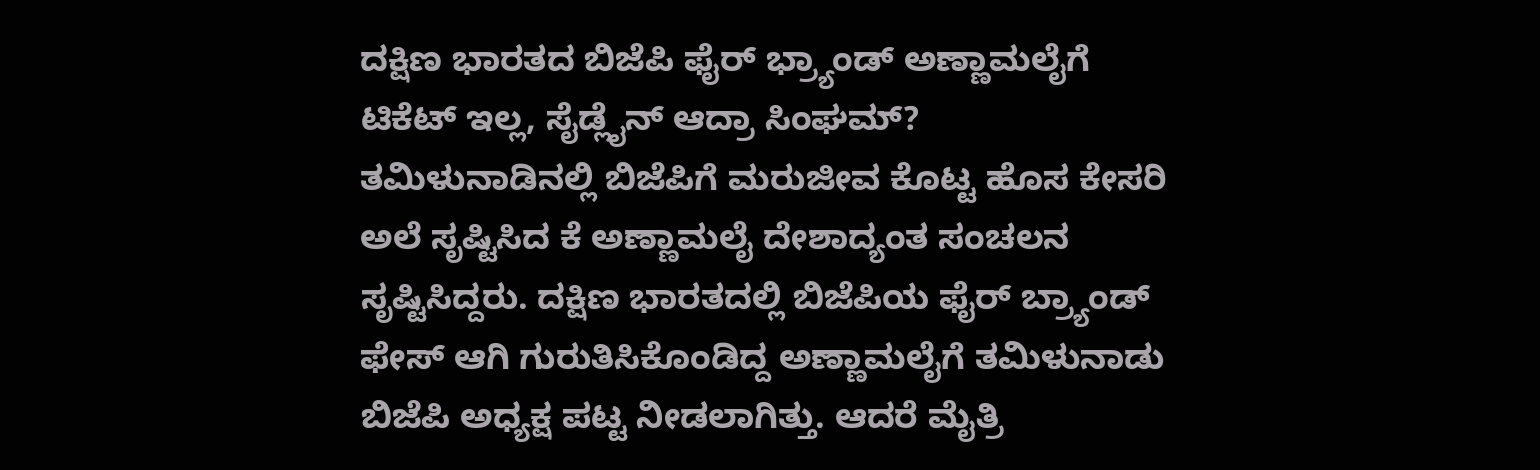ದಕ್ಷಿಣ ಭಾರತದ ಬಿಜೆಪಿ ಫೈರ್ ಭ್ರ್ಯಾಂಡ್ ಅಣ್ಣಾಮಲೈಗೆ ಟಿಕೆಟ್ ಇಲ್ಲ, ಸೈಡ್ಲೈನ್ ಆದ್ರಾ ಸಿಂಘಮ್?
ತಮಿಳುನಾಡಿನಲ್ಲಿ ಬಿಜೆಪಿಗೆ ಮರುಜೀವ ಕೊಟ್ಟ ಹೊಸ ಕೇಸರಿ ಅಲೆ ಸೃಷ್ಟಿಸಿದ ಕೆ ಅಣ್ಣಾಮಲೈ ದೇಶಾದ್ಯಂತ ಸಂಚಲನ ಸೃಷ್ಟಿಸಿದ್ದರು. ದಕ್ಷಿಣ ಭಾರತದಲ್ಲಿ ಬಿಜೆಪಿಯ ಫೈರ್ ಬ್ರ್ಯಾಂಡ್ ಫೇಸ್ ಆಗಿ ಗುರುತಿಸಿಕೊಂಡಿದ್ದ ಅಣ್ಣಾಮಲೈಗೆ ತಮಿಳುನಾಡು ಬಿಜೆಪಿ ಅಧ್ಯಕ್ಷ ಪಟ್ಟ ನೀಡಲಾಗಿತ್ತು. ಆದರೆ ಮೈತ್ರಿ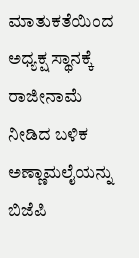ಮಾತುಕತೆಯಿಂದ ಅಧ್ಯಕ್ಷ ಸ್ಥಾನಕ್ಕೆ ರಾಜೀನಾಮೆ ನೀಡಿದ ಬಳಿಕ ಅಣ್ಣಾಮಲೈಯನ್ನು ಬಿಜೆಪಿ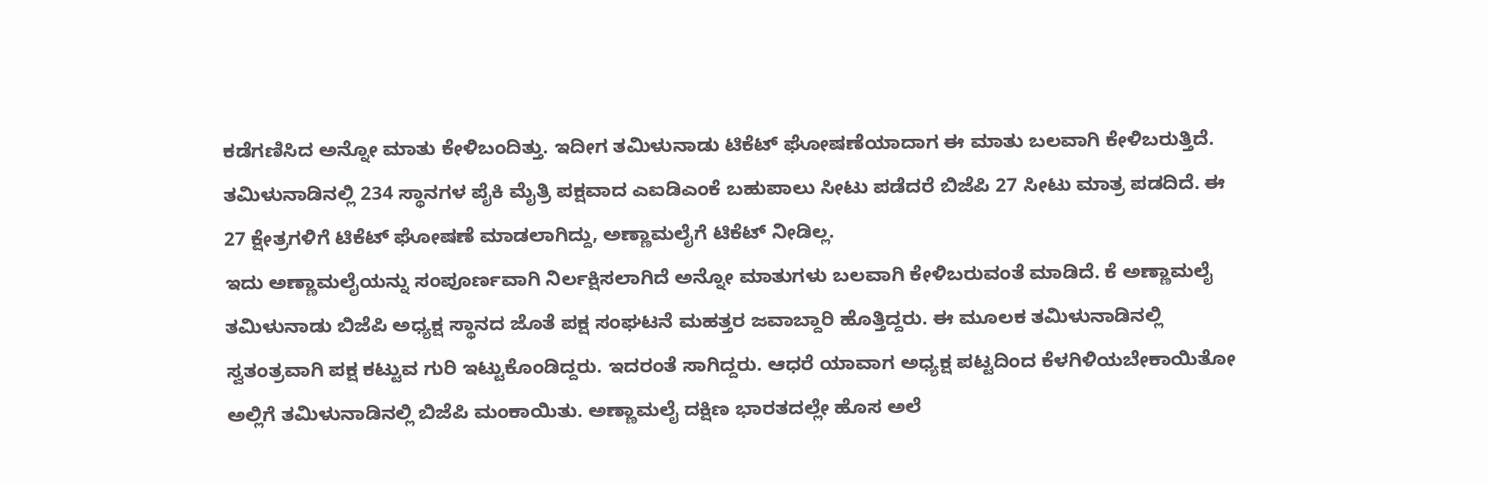ಕಡೆಗಣಿಸಿದ ಅನ್ನೋ ಮಾತು ಕೇಳಿಬಂದಿತ್ತು. ಇದೀಗ ತಮಿಳುನಾಡು ಟಿಕೆಟ್ ಘೋಷಣೆಯಾದಾಗ ಈ ಮಾತು ಬಲವಾಗಿ ಕೇಳಿಬರುತ್ತಿದೆ. ತಮಿಳುನಾಡಿನಲ್ಲಿ 234 ಸ್ಥಾನಗಳ ಪೈಕಿ ಮೈತ್ರಿ ಪಕ್ಷವಾದ ಎಐಡಿಎಂಕೆ ಬಹುಪಾಲು ಸೀಟು ಪಡೆದರೆ ಬಿಜೆಪಿ 27 ಸೀಟು ಮಾತ್ರ ಪಡದಿದೆ. ಈ 27 ಕ್ಷೇತ್ರಗಳಿಗೆ ಟಿಕೆಟ್ ಘೋಷಣೆ ಮಾಡಲಾಗಿದ್ದು, ಅಣ್ಣಾಮಲೈಗೆ ಟಿಕೆಟ್ ನೀಡಿಲ್ಲ.
ಇದು ಅಣ್ಣಾಮಲೈಯನ್ನು ಸಂಪೂರ್ಣವಾಗಿ ನಿರ್ಲಕ್ಷಿಸಲಾಗಿದೆ ಅನ್ನೋ ಮಾತುಗಳು ಬಲವಾಗಿ ಕೇಳಿಬರುವಂತೆ ಮಾಡಿದೆ. ಕೆ ಅಣ್ಣಾಮಲೈ ತಮಿಳುನಾಡು ಬಿಜೆಪಿ ಅಧ್ಯಕ್ಷ ಸ್ಥಾನದ ಜೊತೆ ಪಕ್ಷ ಸಂಘಟನೆ ಮಹತ್ತರ ಜವಾಬ್ದಾರಿ ಹೊತ್ತಿದ್ದರು. ಈ ಮೂಲಕ ತಮಿಳುನಾಡಿನಲ್ಲಿ ಸ್ವತಂತ್ರವಾಗಿ ಪಕ್ಷ ಕಟ್ಟುವ ಗುರಿ ಇಟ್ಟುಕೊಂಡಿದ್ದರು. ಇದರಂತೆ ಸಾಗಿದ್ದರು. ಆಧರೆ ಯಾವಾಗ ಅಧ್ಯಕ್ಷ ಪಟ್ಟದಿಂದ ಕೆಳಗಿಳಿಯಬೇಕಾಯಿತೋ ಅಲ್ಲಿಗೆ ತಮಿಳುನಾಡಿನಲ್ಲಿ ಬಿಜೆಪಿ ಮಂಕಾಯಿತು. ಅಣ್ಣಾಮಲೈ ದಕ್ಷಿಣ ಭಾರತದಲ್ಲೇ ಹೊಸ ಅಲೆ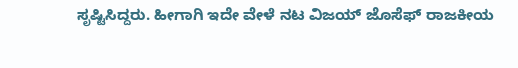ಸೃಷ್ಟಿಸಿದ್ದರು. ಹೀಗಾಗಿ ಇದೇ ವೇಳೆ ನಟ ವಿಜಯ್ ಜೊಸೆಫ್ ರಾಜಕೀಯ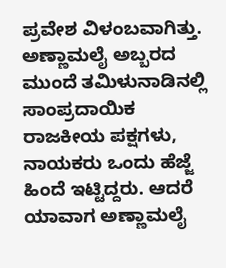ಪ್ರವೇಶ ವಿಳಂಬವಾಗಿತ್ತು. ಅಣ್ಣಾಮಲೈ ಅಬ್ಬರದ ಮುಂದೆ ತಮಿಳುನಾಡಿನಲ್ಲಿ ಸಾಂಪ್ರದಾಯಿಕ ರಾಜಕೀಯ ಪಕ್ಷಗಳು, ನಾಯಕರು ಒಂದು ಹೆಜ್ಜೆ ಹಿಂದೆ ಇಟ್ಟಿದ್ದರು. ಆದರೆ ಯಾವಾಗ ಅಣ್ಣಾಮಲೈ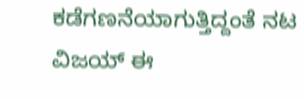ಕಡೆಗಣನೆಯಾಗುತ್ತಿದ್ದಂತೆ ನಟ ವಿಜಯ್ ಈ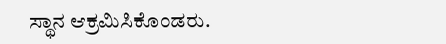ಸ್ಥಾನ ಆಕ್ರಮಿಸಿಕೊಂಡರು.